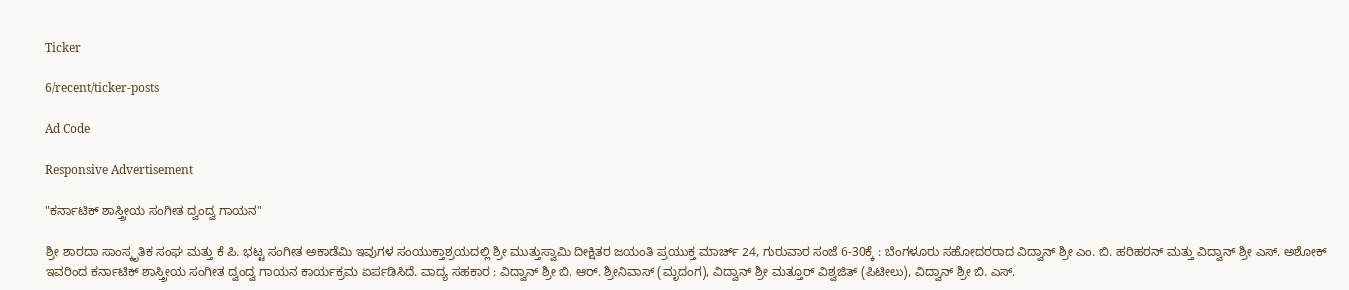Ticker

6/recent/ticker-posts

Ad Code

Responsive Advertisement

"ಕರ್ನಾಟಿಕ್ ಶಾಸ್ತ್ರೀಯ ಸಂಗೀತ ದ್ವಂದ್ವ ಗಾಯನ"

ಶ್ರೀ ಶಾರದಾ ಸಾಂಸ್ಕೃತಿಕ ಸಂಘ ಮತ್ತು ಕೆ ಪಿ. ಭಟ್ಟ ಸಂಗೀತ ಅಕಾಡೆಮಿ ಇವುಗಳ ಸಂಯುಕ್ತಾಶ್ರಯದಲ್ಲಿ ಶ್ರೀ ಮುತ್ತುಸ್ವಾಮಿ ದೀಕ್ಷಿತರ ಜಯಂತಿ ಪ್ರಯುಕ್ತ ಮಾರ್ಚ್ 24, ಗುರುವಾರ ಸಂಜೆ 6-30ಕ್ಕೆ : ಬೆಂಗಳೂರು ಸಹೋದರರಾದ ವಿದ್ವಾನ್ ಶ್ರೀ ಎಂ. ಬಿ. ಹರಿ‌ಹರನ್ ಮತ್ತು ವಿದ್ವಾನ್ ಶ್ರೀ ಎಸ್. ಅಶೋಕ್ ಇವರಿಂದ ಕರ್ನಾಟಿಕ್ ಶಾಸ್ತ್ರೀಯ ಸಂಗೀತ ದ್ವಂದ್ವ ಗಾಯನ ಕಾರ್ಯಕ್ರಮ ಏರ್ಪಡಿಸಿದೆ. ವಾದ್ಯ ಸಹಕಾರ : ವಿದ್ವಾನ್ ಶ್ರೀ ಬಿ. ಆರ್. ಶ್ರೀನಿವಾಸ್ (ಮೃದಂಗ), ವಿದ್ವಾನ್ ಶ್ರೀ ಮತ್ತೂರ್ ವಿಶ್ವಜಿತ್ (ಪಿಟೀಲು), ವಿದ್ವಾನ್ ಶ್ರೀ ಬಿ. ಎಸ್.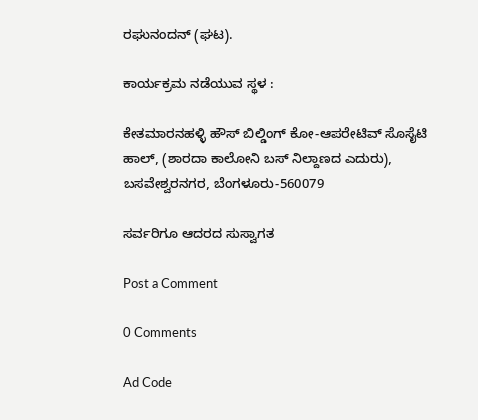ರಘುನಂದನ್ (ಘಟ).

ಕಾರ್ಯಕ್ರಮ ನಡೆಯುವ ಸ್ಥಳ :

ಕೇತಮಾರನಹಳ್ಳಿ ಹೌಸ್ ಬಿಲ್ಡಿಂಗ್ ಕೋ-ಆಪರೇಟಿವ್ ಸೊಸೈಟಿ ಹಾಲ್, (ಶಾರದಾ ಕಾಲೋನಿ ಬಸ್ ನಿಲ್ದಾಣದ ಎದುರು),  ಬಸವೇಶ್ವರನಗರ, ಬೆಂಗಳೂರು-560079

ಸರ್ವರಿಗೂ ಆದರದ ಸುಸ್ವಾಗತ

Post a Comment

0 Comments

Ad Code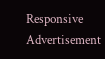Responsive Advertisement